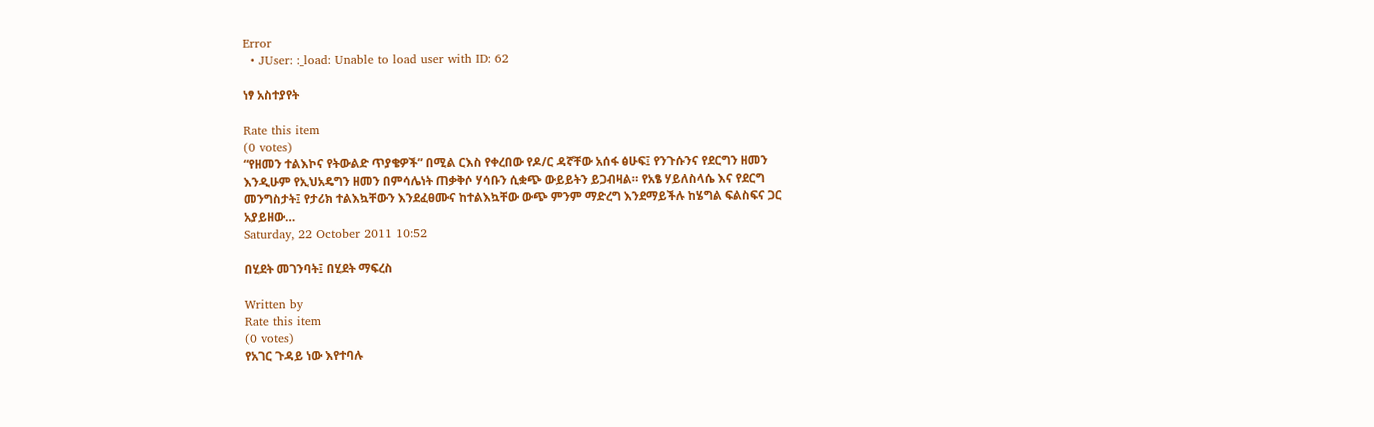Error
  • JUser: :_load: Unable to load user with ID: 62

ነፃ አስተያየት

Rate this item
(0 votes)
“የዘመን ተልእኮና የትውልድ ጥያቄዎች” በሚል ርእስ የቀረበው የዶ/ር ዳኛቸው አሰፋ ፅሁፍ፤ የንጉሱንና የደርግን ዘመን እንዲሁም የኢህአዴግን ዘመን በምሳሌነት ጠቃቅሶ ሃሳቡን ሲቋጭ ውይይትን ይጋብዛል። የአፄ ሃይለስላሴ እና የደርግ መንግስታት፤ የታሪክ ተልእኳቸውን እንደፈፀሙና ከተልእኳቸው ውጭ ምንም ማድረግ እንደማይችሉ ከሄግል ፍልስፍና ጋር አያይዘው…
Saturday, 22 October 2011 10:52

በሂደት መገንባት፤ በሂደት ማፍረስ

Written by
Rate this item
(0 votes)
የአገር ጉዳይ ነው እየተባሉ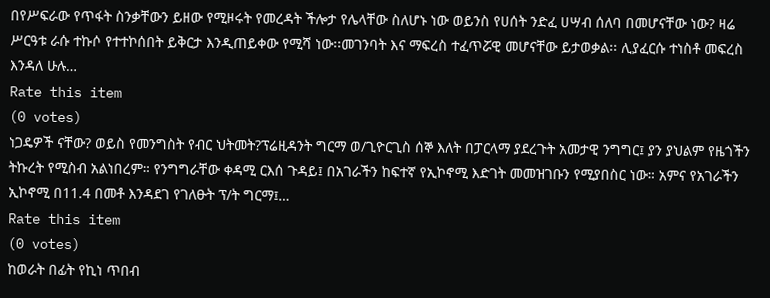በየሥፍራው የጥፋት ስንቃቸውን ይዘው የሚዞሩት የመረዳት ችሎታ የሌላቸው ስለሆኑ ነው ወይንስ የሀሰት ንድፈ ሀሣብ ሰለባ በመሆናቸው ነው? ዛሬ ሥርዓቱ ራሱ ተኩሶ የተተኮሰበት ይቅርታ እንዲጠይቀው የሚሻ ነው፡፡መገንባት እና ማፍረስ ተፈጥሯዊ መሆናቸው ይታወቃል፡፡ ሊያፈርሱ ተነስቶ መፍረስ እንዳለ ሁሉ…
Rate this item
(0 votes)
ነጋዴዎች ናቸው? ወይስ የመንግስት የብር ህትመት?ፕሬዚዳንት ግርማ ወ/ጊዮርጊስ ሰኞ እለት በፓርላማ ያደረጉት አመታዊ ንግግር፤ ያን ያህልም የዜጎችን ትኩረት የሚስብ አልነበረም። የንግግራቸው ቀዳሚ ርእሰ ጉዳይ፤ በአገራችን ከፍተኛ የኢኮኖሚ እድገት መመዝገቡን የሚያበስር ነው። አምና የአገራችን ኢኮኖሚ በ11.4 በመቶ እንዳደገ የገለፁት ፕ/ት ግርማ፤…
Rate this item
(0 votes)
ከወራት በፊት የኪነ ጥበብ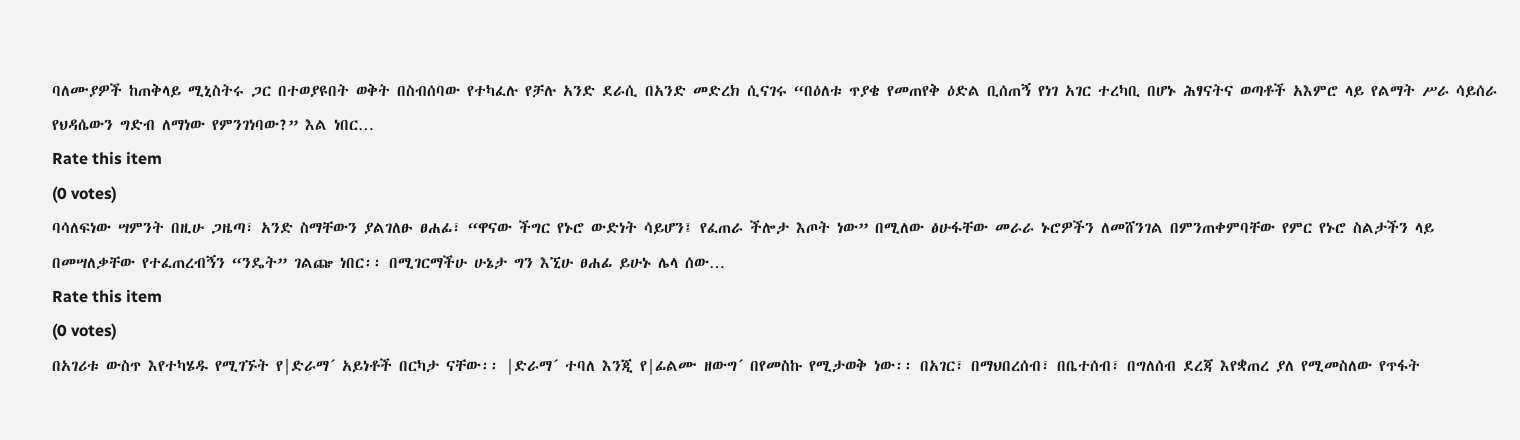ባለሙያዎች ከጠቅላይ ሚኒስትሩ ጋር በተወያዩበት ወቅት በስብሰባው የተካፈሉ የቻሉ አንድ ደራሲ በአንድ መድረክ ሲናገሩ “በዕለቱ ጥያቄ የመጠየቅ ዕድል ቢሰጠኝ የነገ አገር ተረካቢ በሆኑ ሕፃናትና ወጣቶች አእምሮ ላይ የልማት ሥራ ሳይሰራ የህዳሴውን ግድብ ለማነው የምንገነባው?” እል ነበር…
Rate this item
(0 votes)
ባሳለፍነው ሣምንት በዚሁ ጋዜጣ፣ አንድ ስማቸውን ያልገለፁ ፀሐፊ፣ “ዋናው ችግር የኑሮ ውድነት ሳይሆን፤ የፈጠራ ችሎታ እጦት ነው” በሚለው ፅሁፋቸው መራራ ኑሮዎችን ለመሸንገል በምንጠቀምባቸው የምር የኑሮ ስልታችን ላይ በመሣለቃቸው የተፈጠረብኝን “ንዴት” ገልጬ ነበር፡፡ በሚገርማችሁ ሁኔታ ግን እኚሁ ፀሐፊ ይሁኑ ሌላ ሰው…
Rate this item
(0 votes)
በአገሪቱ ውስጥ እየተካሄዱ የሚገኙት የ|ድራማ´ አይነቶች በርካታ ናቸው፡፡ |ድራማ´ ተባለ እንጂ የ|ፊልሙ ዘውግ´ በየመስኩ የሚታወቅ ነው፡፡ በአገር፣ በማህበረሰብ፣ በቤተሰብ፣ በግለሰብ ደረጃ እየቋጠረ ያለ የሚመስለው የጥፋት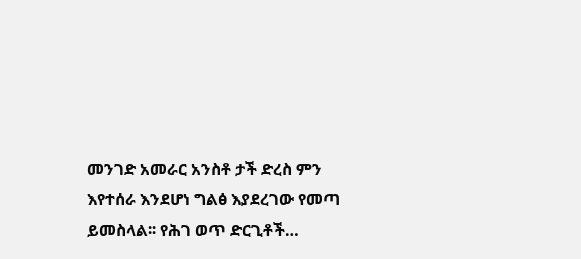መንገድ አመራር አንስቶ ታች ድረስ ምን እየተሰራ እንደሆነ ግልፅ እያደረገው የመጣ ይመስላል፡፡ የሕገ ወጥ ድርጊቶች…